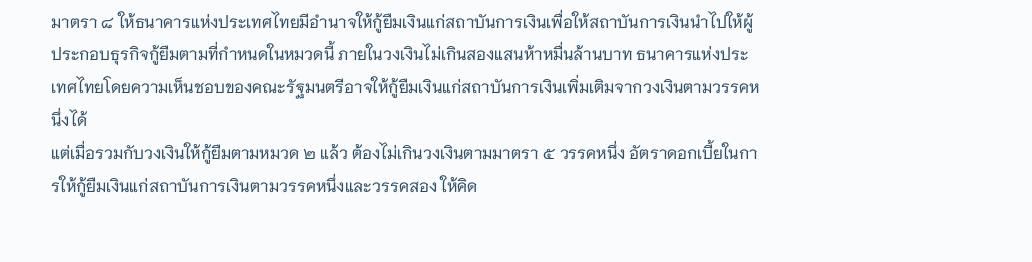มาตรา ๘ ให้ธนาคารแห่งประเทศไทยมีอำนาจให้กู้ยืมเงินแก่สถาบันการเงินเพื่อให้สถาบันการเงินนำไปให้ผู้ประกอบธุรกิจกู้ยืมตามที่กำหนดในหมวดนี้ ภายในวงเงินไม่เกินสองแสนห้าหมื่นล้านบาท ธนาคารแห่งประเทศไทยโดยความเห็นชอบของคณะรัฐมนตรีอาจให้กู้ยืมเงินแก่สถาบันการเงินเพิ่มเติมจากวงเงินตามวรรคหนึ่งได้
แต่เมื่อรวมกับวงเงินให้กู้ยืมตามหมวด ๒ แล้ว ต้องไม่เกินวงเงินตามมาตรา ๕ วรรคหนึ่ง อัตราดอกเบี้ยในการให้กู้ยืมเงินแก่สถาบันการเงินตามวรรคหนึ่งและวรรคสอง ให้คิด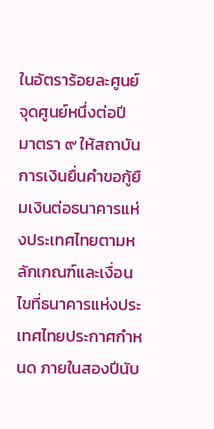ในอัตราร้อยละศูนย์จุดศูนย์หนึ่งต่อปี
มาตรา ๙ ให้สถาบันการเงินยื่นคำขอกู้ยืมเงินต่อธนาคารแห่งประเทศไทยตามหลักเกณฑ์และเงื่อนไขที่ธนาคารแห่งประเทศไทยประกาศกำหนด ภายในสองปีนับ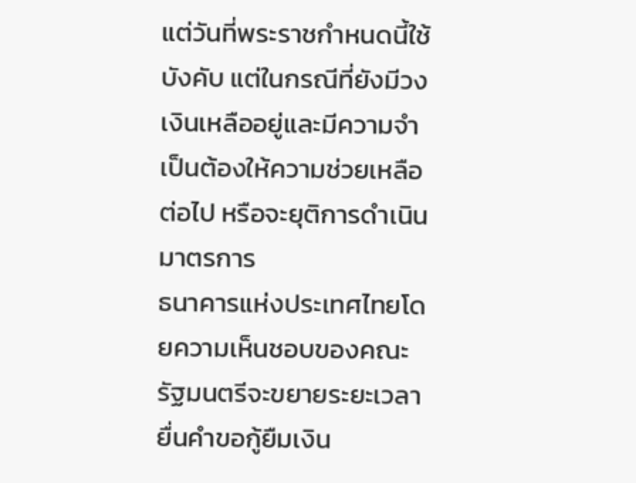แต่วันที่พระราชกำหนดนี้ใช้บังคับ แต่ในกรณีที่ยังมีวงเงินเหลืออยู่และมีความจำเป็นต้องให้ความช่วยเหลือต่อไป หรือจะยุติการดำเนินมาตรการ
ธนาคารแห่งประเทศไทยโดยความเห็นชอบของคณะรัฐมนตรีจะขยายระยะเวลายื่นคำขอกู้ยืมเงิน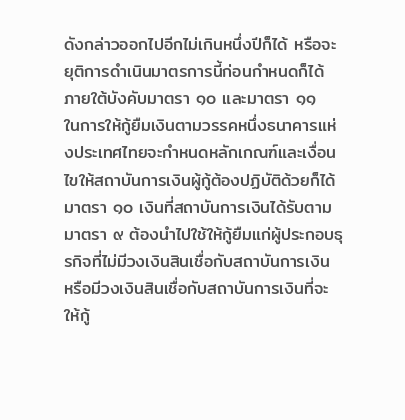ดังกล่าวออกไปอีกไม่เกินหนึ่งปีก็ได้ หรือจะยุติการดำเนินมาตรการนี้ก่อนกำหนดก็ได้ ภายใต้บังคับมาตรา ๑๐ และมาตรา ๑๑
ในการให้กู้ยืมเงินตามวรรคหนึ่งธนาคารแห่งประเทศไทยจะกำหนดหลักเกณฑ์และเงื่อนไขให้สถาบันการเงินผู้กู้ต้องปฏิบัติด้วยก็ได้
มาตรา ๑๐ เงินที่สถาบันการเงินได้รับตามมาตรา ๙ ต้องนำไปใช้ให้กู้ยืมแก่ผู้ประกอบธุรกิจที่ไม่มีวงเงินสินเชื่อกับสถาบันการเงิน หรือมีวงเงินสินเชื่อกับสถาบันการเงินที่จะให้กู้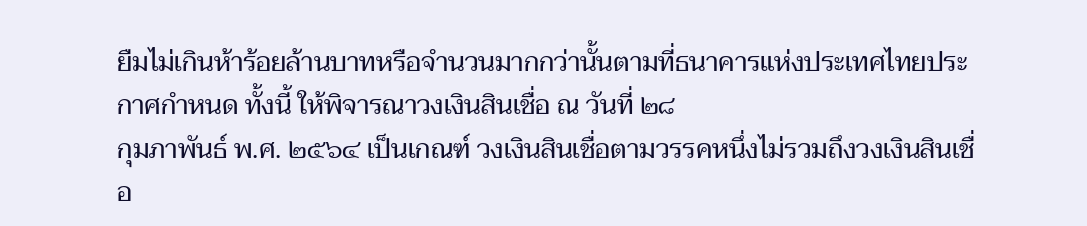ยืมไม่เกินห้าร้อยล้านบาทหรือจำนวนมากกว่านั้นตามที่ธนาคารแห่งประเทศไทยประกาศกำหนด ทั้งนี้ ให้พิจารณาวงเงินสินเชื่อ ณ วันที่ ๒๘
กุมภาพันธ์ พ.ศ. ๒๕๖๔ เป็นเกณฑ์ วงเงินสินเชื่อตามวรรคหนึ่งไม่รวมถึงวงเงินสินเชื่อ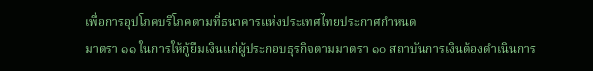เพื่อการอุปโภคบริโภคตามที่ธนาคารแห่งประเทศไทยประกาศกำหนด
มาตรา ๑๑ ในการให้กู้ยืมเงินแก่ผู้ประกอบธุรกิจตามมาตรา ๑๐ สถาบันการเงินต้องดำเนินการ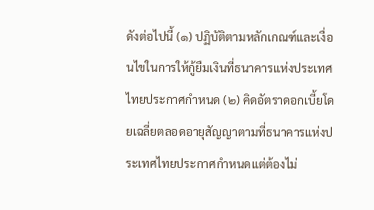ดังต่อไปนี้ (๑) ปฏิบัติตามหลักเกณฑ์และเงื่อนไขในการให้กู้ยืมเงินที่ธนาคารแห่งประเทศไทยประกาศกำหนด (๒) คิดอัตราดอกเบี้ยโดยเฉลี่ยตลอดอายุสัญญาตามที่ธนาคารแห่งประเทศไทยประกาศกำหนดแต่ต้องไม่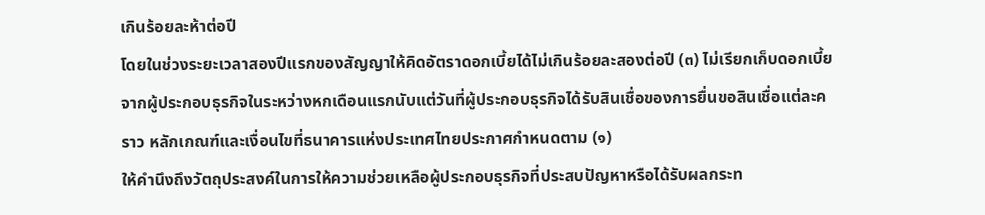เกินร้อยละห้าต่อปี
โดยในช่วงระยะเวลาสองปีแรกของสัญญาให้คิดอัตราดอกเบี้ยได้ไม่เกินร้อยละสองต่อปี (๓) ไม่เรียกเก็บดอกเบี้ยจากผู้ประกอบธุรกิจในระหว่างหกเดือนแรกนับแต่วันที่ผู้ประกอบธุรกิจได้รับสินเชื่อของการยื่นขอสินเชื่อแต่ละคราว หลักเกณฑ์และเงื่อนไขที่ธนาคารแห่งประเทศไทยประกาศกำหนดตาม (๑)
ให้คำนึงถึงวัตถุประสงค์ในการให้ความช่วยเหลือผู้ประกอบธุรกิจที่ประสบปัญหาหรือได้รับผลกระท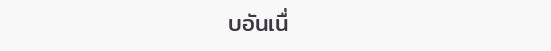บอันเนื่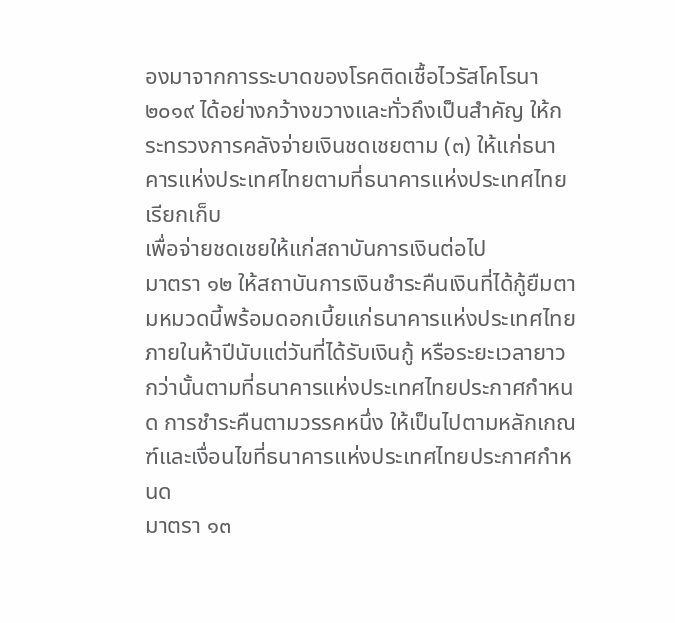องมาจากการระบาดของโรคติดเชื้อไวรัสโคโรนา ๒๐๑๙ ได้อย่างกว้างขวางและทั่วถึงเป็นสำคัญ ให้กระทรวงการคลังจ่ายเงินชดเชยตาม (๓) ให้แก่ธนาคารแห่งประเทศไทยตามที่ธนาคารแห่งประเทศไทยเรียกเก็บ
เพื่อจ่ายชดเชยให้แก่สถาบันการเงินต่อไป
มาตรา ๑๒ ให้สถาบันการเงินชำระคืนเงินที่ได้กู้ยืมตามหมวดนี้พร้อมดอกเบี้ยแก่ธนาคารแห่งประเทศไทยภายในห้าปีนับแต่วันที่ได้รับเงินกู้ หรือระยะเวลายาวกว่านั้นตามที่ธนาคารแห่งประเทศไทยประกาศกำหนด การชำระคืนตามวรรคหนึ่ง ให้เป็นไปตามหลักเกณฑ์และเงื่อนไขที่ธนาคารแห่งประเทศไทยประกาศกำหนด
มาตรา ๑๓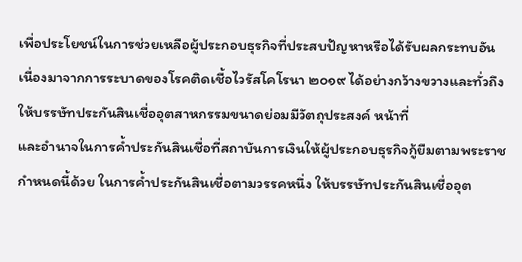เพื่อประโยชน์ในการช่วยเหลือผู้ประกอบธุรกิจที่ประสบปัญหาหรือได้รับผลกระทบอันเนื่องมาจากการระบาดของโรคติดเชื้อไวรัสโคโรนา ๒๐๑๙ ได้อย่างกว้างขวางและทั่วถึง ให้บรรษัทประกันสินเชื่ออุตสาหกรรมขนาดย่อมมีวัตถุประสงค์ หน้าที่
และอำนาจในการค้ำประกันสินเชื่อที่สถาบันการเงินให้ผู้ประกอบธุรกิจกู้ยืมตามพระราชกำหนดนี้ด้วย ในการค้ำประกันสินเชื่อตามวรรคหนึ่ง ให้บรรษัทประกันสินเชื่ออุต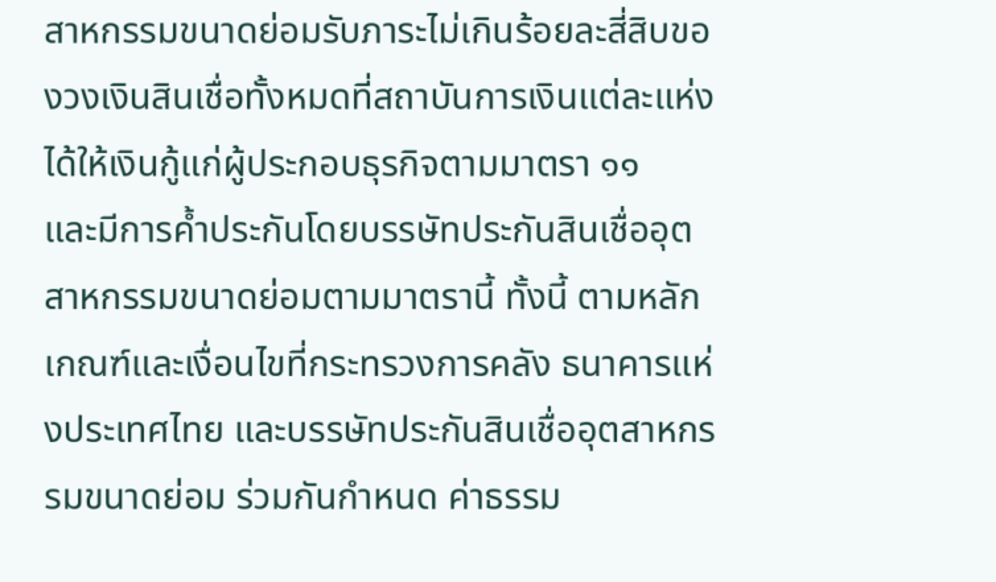สาหกรรมขนาดย่อมรับภาระไม่เกินร้อยละสี่สิบของวงเงินสินเชื่อทั้งหมดที่สถาบันการเงินแต่ละแห่งได้ให้เงินกู้แก่ผู้ประกอบธุรกิจตามมาตรา ๑๑
และมีการค้ำประกันโดยบรรษัทประกันสินเชื่ออุตสาหกรรมขนาดย่อมตามมาตรานี้ ทั้งนี้ ตามหลักเกณฑ์และเงื่อนไขที่กระทรวงการคลัง ธนาคารแห่งประเทศไทย และบรรษัทประกันสินเชื่ออุตสาหกรรมขนาดย่อม ร่วมกันกำหนด ค่าธรรม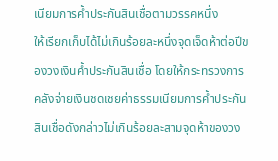เนียมการค้ำประกันสินเชื่อตามวรรคหนึ่ง
ให้เรียกเก็บได้ไม่เกินร้อยละหนึ่งจุดเจ็ดห้าต่อปีของวงเงินค้ำประกันสินเชื่อ โดยให้กระทรวงการคลังจ่ายเงินชดเชยค่าธรรมเนียมการค้ำประกันสินเชื่อดังกล่าวไม่เกินร้อยละสามจุดห้าของวง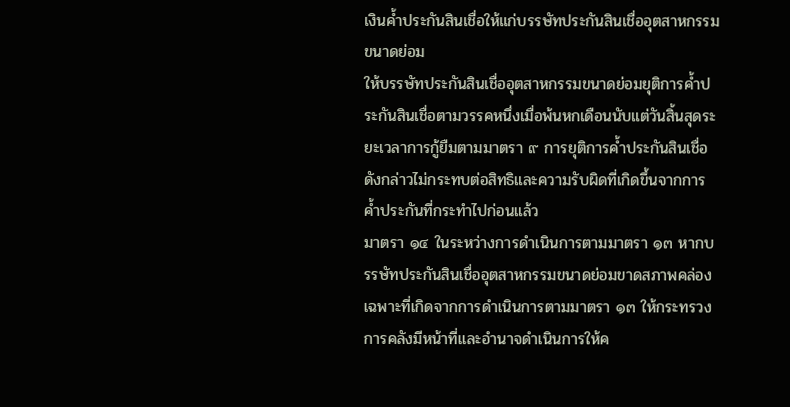เงินค้ำประกันสินเชื่อให้แก่บรรษัทประกันสินเชื่ออุตสาหกรรมขนาดย่อม
ให้บรรษัทประกันสินเชื่ออุตสาหกรรมขนาดย่อมยุติการค้ำประกันสินเชื่อตามวรรคหนึ่งเมื่อพ้นหกเดือนนับแต่วันสิ้นสุดระยะเวลาการกู้ยืมตามมาตรา ๙ การยุติการค้ำประกันสินเชื่อดังกล่าวไม่กระทบต่อสิทธิและความรับผิดที่เกิดขึ้นจากการค้ำประกันที่กระทำไปก่อนแล้ว
มาตรา ๑๔ ในระหว่างการดำเนินการตามมาตรา ๑๓ หากบรรษัทประกันสินเชื่ออุตสาหกรรมขนาดย่อมขาดสภาพคล่องเฉพาะที่เกิดจากการดำเนินการตามมาตรา ๑๓ ให้กระทรวงการคลังมีหน้าที่และอำนาจดำเนินการให้ค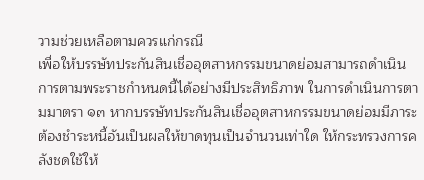วามช่วยเหลือตามควรแก่กรณี
เพื่อให้บรรษัทประกันสินเชื่ออุตสาหกรรมขนาดย่อมสามารถดำเนินการตามพระราชกำหนดนี้ได้อย่างมีประสิทธิภาพ ในการดำเนินการตามมาตรา ๑๓ หากบรรษัทประกันสินเชื่ออุตสาหกรรมขนาดย่อมมีภาระต้องชำระหนี้อันเป็นผลให้ขาดทุนเป็นจำนวนเท่าใด ให้กระทรวงการคลังชดใช้ให้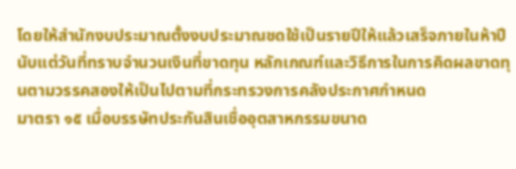โดยให้สำนักงบประมาณตั้งงบประมาณชดใช้เป็นรายปีให้แล้วเสร็จภายในห้าปีนับแต่วันที่ทราบจำนวนเงินที่ขาดทุน หลักเกณฑ์และวิธีการในการคิดผลขาดทุนตามวรรคสองให้เป็นไปตามที่กระทรวงการคลังประกาศกำหนด
มาตรา ๑๕ เมื่อบรรษัทประกันสินเชื่ออุตสาหกรรมขนาด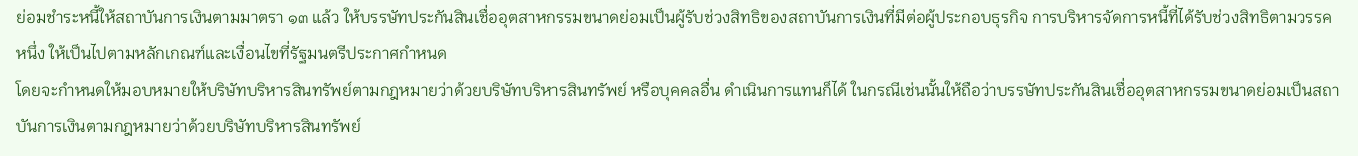ย่อมชำระหนี้ให้สถาบันการเงินตามมาตรา ๑๓ แล้ว ให้บรรษัทประกันสินเชื่ออุตสาหกรรมขนาดย่อมเป็นผู้รับช่วงสิทธิของสถาบันการเงินที่มีต่อผู้ประกอบธุรกิจ การบริหารจัดการหนี้ที่ได้รับช่วงสิทธิตามวรรคหนึ่ง ให้เป็นไปตามหลักเกณฑ์และเงื่อนไขที่รัฐมนตรีประกาศกำหนด
โดยจะกำหนดให้มอบหมายให้บริษัทบริหารสินทรัพย์ตามกฎหมายว่าด้วยบริษัทบริหารสินทรัพย์ หรือบุคคลอื่น ดำเนินการแทนก็ได้ ในกรณีเช่นนั้นให้ถือว่าบรรษัทประกันสินเชื่ออุตสาหกรรมขนาดย่อมเป็นสถาบันการเงินตามกฎหมายว่าด้วยบริษัทบริหารสินทรัพย์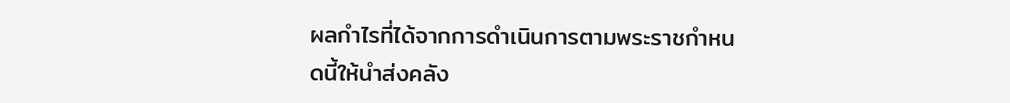ผลกำไรที่ได้จากการดำเนินการตามพระราชกำหนดนี้ให้นำส่งคลัง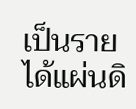เป็นรายได้แผ่นดิ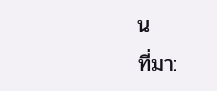น
ที่มา: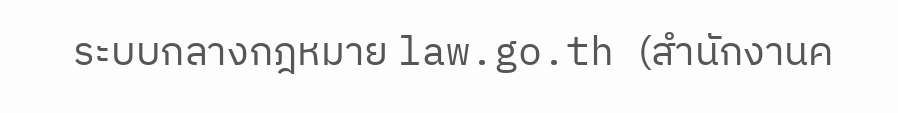ระบบกลางกฎหมาย law.go.th (สำนักงานค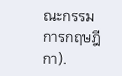ณะกรรมการกฤษฎีกา).